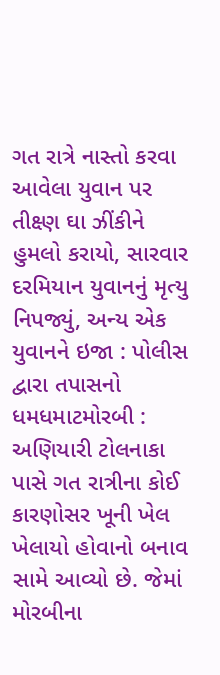ગત રાત્રે નાસ્તો કરવા આવેલા યુવાન પર તીક્ષ્ણ ઘા ઝીંકીને હુમલો કરાયો, સારવાર દરમિયાન યુવાનનું મૃત્યુ નિપજ્યું, અન્ય એક યુવાનને ઇજા : પોલીસ દ્વારા તપાસનો ધમધમાટમોરબી : અણિયારી ટોલનાકા પાસે ગત રાત્રીના કોઈ કારણોસર ખૂની ખેલ ખેલાયો હોવાનો બનાવ સામે આવ્યો છે. જેમાં મોરબીના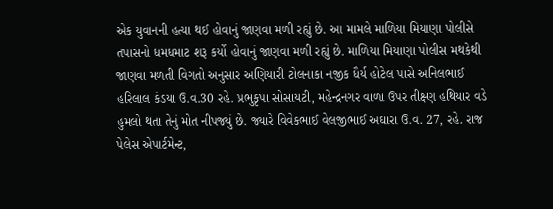એક યુવાનની હત્યા થઈ હોવાનું જાણવા મળી રહ્યું છે. આ મામલે માળિયા મિયાણા પોલીસે તપાસનો ધમધમાટ શરૂ કર્યો હોવાનું જાણવા મળી રહ્યું છે. માળિયા મિયાણા પોલીસ મથકેથી જાણવા મળતી વિગતો અનુસાર અણિયારી ટોલનાકા નજીક ધૈર્ય હોટેલ પાસે અનિલભાઈ હરિલાલ કંડયા ઉ.વ.30 રહે. પ્રભુકૃપા સોસાયટી, મહેન્દ્રનગર વાળા ઉપર તીક્ષ્ણ હથિયાર વડે હુમલો થતા તેનું મોત નીપજ્યું છે. જ્યારે વિવેકભાઈ વેલજીભાઈ અઘારા ઉ.વ. 27, રહે. રાજ પેલેસ એપાર્ટમેન્ટ,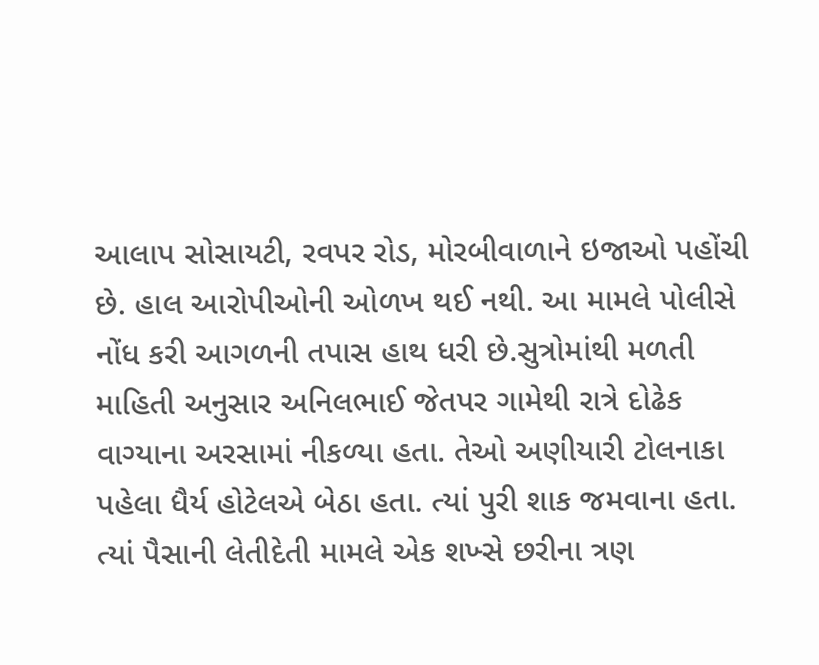આલાપ સોસાયટી, રવપર રોડ, મોરબીવાળાને ઇજાઓ પહોંચી છે. હાલ આરોપીઓની ઓળખ થઈ નથી. આ મામલે પોલીસે નોંધ કરી આગળની તપાસ હાથ ધરી છે.સુત્રોમાંથી મળતી માહિતી અનુસાર અનિલભાઈ જેતપર ગામેથી રાત્રે દોઢેક વાગ્યાના અરસામાં નીકળ્યા હતા. તેઓ અણીયારી ટોલનાકા પહેલા ધૈર્ય હોટેલએ બેઠા હતા. ત્યાં પુરી શાક જમવાના હતા. ત્યાં પૈસાની લેતીદેતી મામલે એક શખ્સે છરીના ત્રણ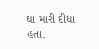ઘા મારી દીધા હતા.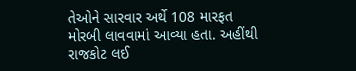તેઓને સારવાર અર્થે 108 મારફત મોરબી લાવવામાં આવ્યા હતા. અહીંથી રાજકોટ લઈ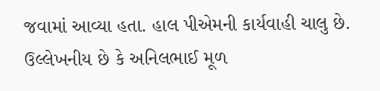જવામાં આવ્યા હતા. હાલ પીએમની કાર્યવાહી ચાલુ છે. ઉલ્લેખનીય છે કે અનિલભાઈ મૂળ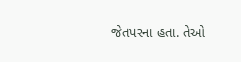જેતપરના હતા. તેઓ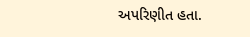અપરિણીત હતા.